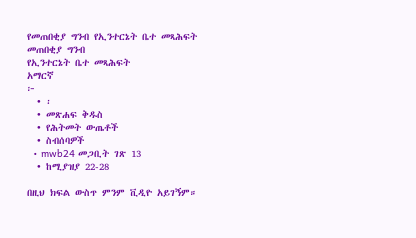የመጠበቂያ ግንብ የኢንተርኔት ቤተ መጻሕፍት
መጠበቂያ ግንብ
የኢንተርኔት ቤተ መጻሕፍት
አማርኛ
፦
  • ፡
  • መጽሐፍ ቅዱስ
  • የሕትመት ውጤቶች
  • ስብሰባዎች
  • mwb24 መጋቢት ገጽ 13
  • ከሚያዝያ 22-28

በዚህ ክፍል ውስጥ ምንም ቪዲዮ አይገኝም።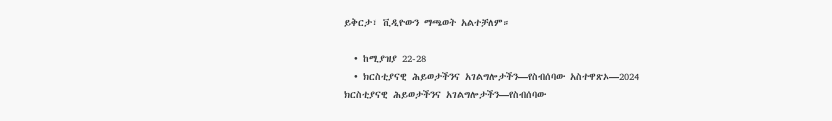ይቅርታ፣ ቪዲዮውን ማጫወት አልተቻለም።

  • ከሚያዝያ 22-28
  • ክርስቲያናዊ ሕይወታችንና አገልግሎታችን—የስብሰባው አስተዋጽኦ—2024
ክርስቲያናዊ ሕይወታችንና አገልግሎታችን—የስብሰባው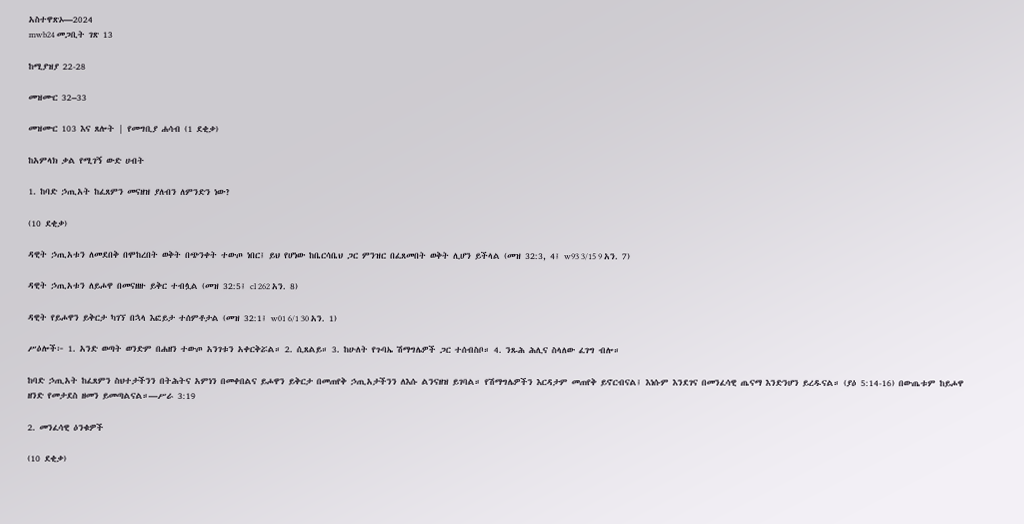አስተዋጽኦ—2024
mwb24 መጋቢት ገጽ 13

ከሚያዝያ 22-28

መዝሙር 32–33

መዝሙር 103 እና ጸሎት | የመግቢያ ሐሳብ (1 ደቂቃ)

ከአምላክ ቃል የሚገኝ ውድ ሀብት

1. ከባድ ኃጢአት ከፈጸምን መናዘዝ ያለብን ለምንድን ነው?

(10 ደቂቃ)

ዳዊት ኃጢአቱን ለመደበቅ በሞከረበት ወቅት በጭንቀት ተውጦ ነበር፤ ይህ የሆነው ከቤርሳቤህ ጋር ምንዝር በፈጸመበት ወቅት ሊሆን ይችላል (መዝ 32:3, 4፤ w93 3/15 9 አን. 7)

ዳዊት ኃጢአቱን ለይሖዋ በመናዘዙ ይቅር ተብሏል (መዝ 32:5፤ cl 262 አን. 8)

ዳዊት የይሖዋን ይቅርታ ካገኘ በኋላ እፎይታ ተሰምቶታል (መዝ 32:1፤ w01 6/1 30 አን. 1)

ሥዕሎች፦ 1. አንድ ወጣት ወንድም በሐዘን ተውጦ አንገቱን አቀርቅሯል። 2. ሲጸልይ። 3. ከሁለት የጉባኤ ሽማግሌዎች ጋር ተሰብስቦ። 4. ንጹሕ ሕሊና ስላለው ፈገግ ብሎ።

ከባድ ኃጢአት ከፈጸምን ስህተታችንን በትሕትና አምነን በመቀበልና ይሖዋን ይቅርታ በመጠየቅ ኃጢአታችንን ለእሱ ልንናዘዝ ይገባል። የሽማግሌዎችን እርዳታም መጠየቅ ይኖርብናል፤ እነሱም እንደገና በመንፈሳዊ ጤናማ እንድንሆን ይረዱናል። (ያዕ 5:14-16) በውጤቱም ከይሖዋ ዘንድ የመታደስ ዘመን ይመጣልናል።—ሥራ 3:19

2. መንፈሳዊ ዕንቁዎች

(10 ደቂቃ)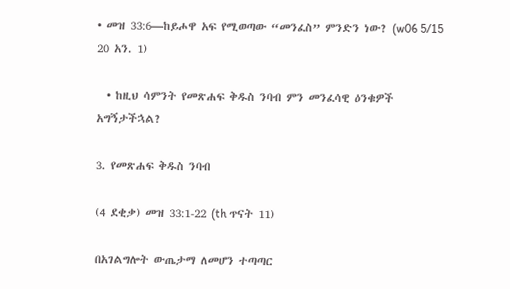• መዝ 33:6—ከይሖዋ አፍ የሚወጣው “መንፈስ” ምንድን ነው? (w06 5/15 20 አን. 1)

  • ከዚህ ሳምንት የመጽሐፍ ቅዱስ ንባብ ምን መንፈሳዊ ዕንቁዎች አግኝታችኋል?

3. የመጽሐፍ ቅዱስ ንባብ

(4 ደቂቃ) መዝ 33:1-22 (th ጥናት 11)

በአገልግሎት ውጤታማ ለመሆን ተጣጣር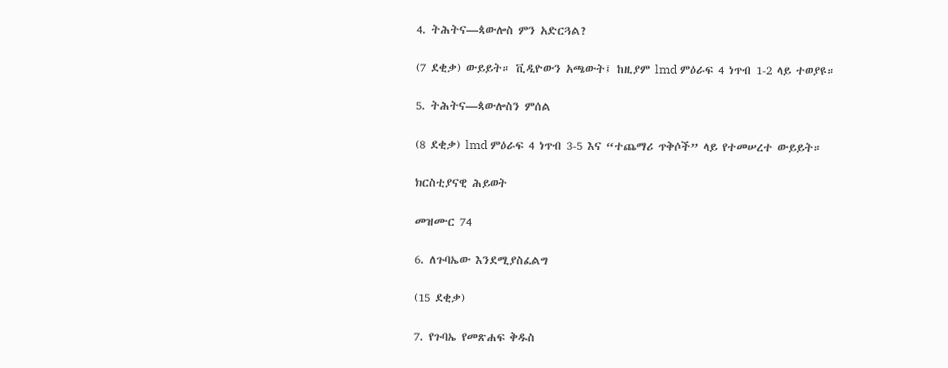4. ትሕትና—ጳውሎስ ምን አድርጓል?

(7 ደቂቃ) ውይይት። ቪዲዮውን አጫውት፤ ከዚያም lmd ምዕራፍ 4 ነጥብ 1-2 ላይ ተወያዩ።

5. ትሕትና—ጳውሎስን ምሰል

(8 ደቂቃ) lmd ምዕራፍ 4 ነጥብ 3-5 እና “ተጨማሪ ጥቅሶች” ላይ የተመሠረተ ውይይት።

ክርስቲያናዊ ሕይወት

መዝሙር 74

6. ለጉባኤው እንደሚያስፈልግ

(15 ደቂቃ)

7. የጉባኤ የመጽሐፍ ቅዱስ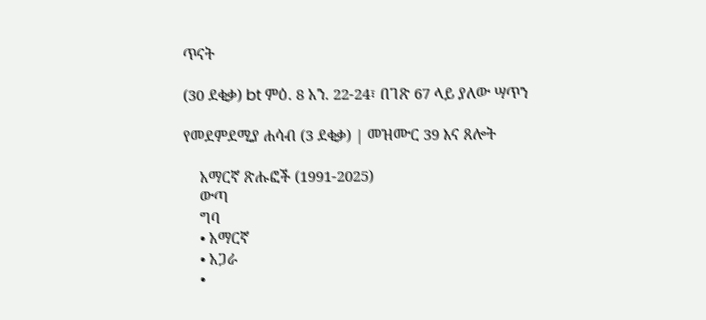ጥናት

(30 ደቂቃ) bt ምዕ. 8 አን. 22-24፣ በገጽ 67 ላይ ያለው ሣጥን

የመደምደሚያ ሐሳብ (3 ደቂቃ) | መዝሙር 39 እና ጸሎት

    አማርኛ ጽሑፎች (1991-2025)
    ውጣ
    ግባ
    • አማርኛ
    • አጋራ
    •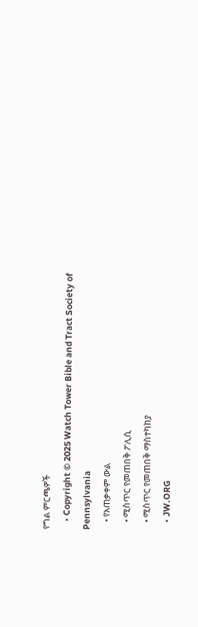የግል ምርጫዎች
    • Copyright © 2025 Watch Tower Bible and Tract Society of Pennsylvania
    • የአጠቃቀም ውል
    • ሚስጥር የመጠበቅ ፖሊሲ
    • ሚስጥር የመጠበቅ ማስተካከያ
    • JW.ORG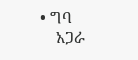• ግባ
    አጋራ